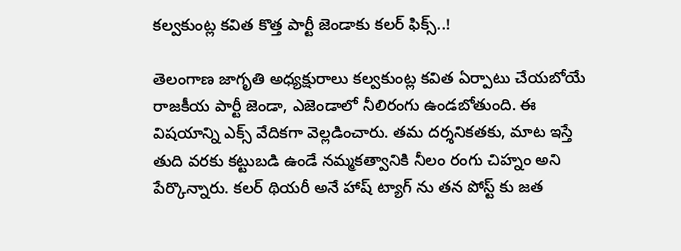కల్వకుంట్ల కవిత కొత్త పార్టీ జెండాకు కలర్ ఫిక్స్..!

తెలంగాణ జాగృతి అధ్యక్షురాలు కల్వకుంట్ల కవిత ఏర్పాటు చేయబోయే రాజకీయ పార్టీ జెండా, ఎజెండాలో నీలిరంగు ఉండబోతుంది. ఈ విషయాన్ని ఎక్స్ వేదికగా వెల్లడించారు. తమ దర్శనికతకు, మాట ఇస్తే తుది వరకు కట్టుబడి ఉండే నమ్మకత్వానికి నీలం రంగు చిహ్నం అని పేర్కొన్నారు. కలర్ థియరీ అనే హాష్ ట్యాగ్ ను తన పోస్ట్ కు జత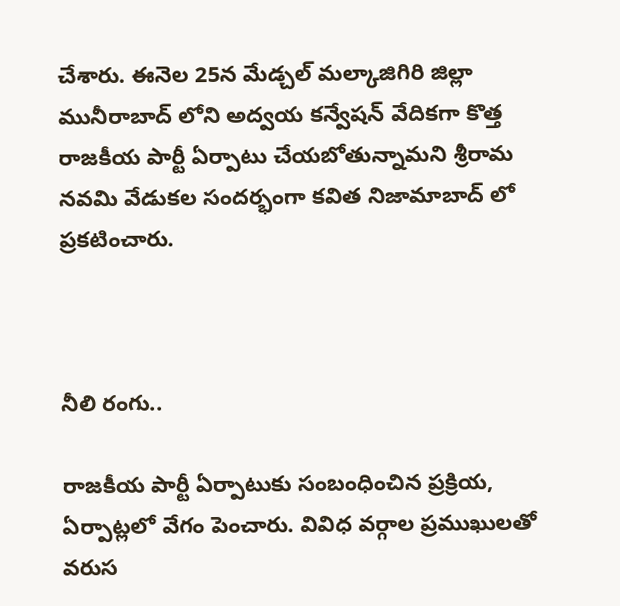చేశారు. ఈనెల 25న మేడ్చల్ మల్కాజిగిరి జిల్లా మునీరాబాద్ లోని అద్వయ కన్వేషన్ వేదికగా కొత్త రాజకీయ పార్టీ ఏర్పాటు చేయబోతున్నామని శ్రీరామ నవమి వేడుకల సందర్భంగా కవిత నిజామాబాద్ లో ప్రకటించారు.



నీలి రంగు..

రాజకీయ పార్టీ ఏర్పాటుకు సంబంధించిన ప్రక్రియ, ఏర్పాట్లలో వేగం పెంచారు. వివిధ వర్గాల ప్రముఖులతో వరుస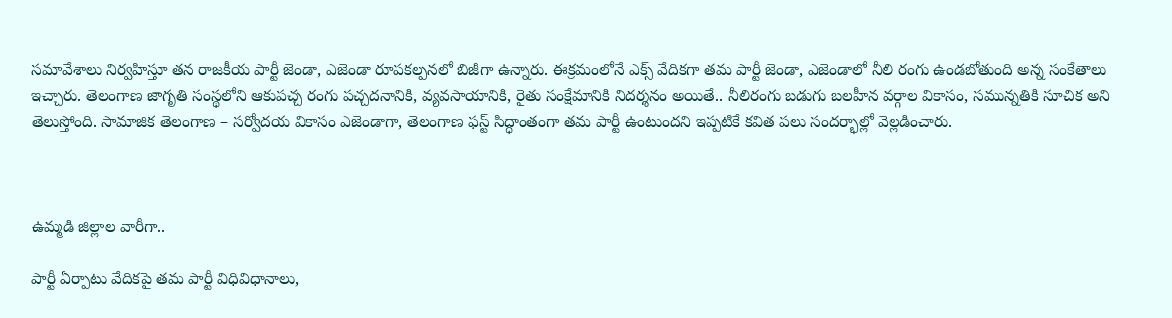సమావేశాలు నిర్వహిస్తూ తన రాజకీయ పార్టీ జెండా, ఎజెండా రూపకల్పనలో బిజీగా ఉన్నారు. ఈక్రమంలోనే ఎక్స్ వేదికగా తమ పార్టీ జెండా, ఎజెండాలో నీలి రంగు ఉండబోతుంది అన్న సంకేతాలు ఇచ్చారు. తెలంగాణ జాగృతి సంస్థలోని ఆకుపచ్చ రంగు పచ్చదనానికి, వ్యవసాయానికి, రైతు సంక్షేమానికి నిదర్శనం అయితే.. నీలిరంగు బడుగు బలహీన వర్గాల వికాసం, సమున్నతికి సూచిక అని తెలుస్తోంది. సామాజిక తెలంగాణ – సర్వోదయ వికాసం ఎజెండాగా, తెలంగాణ ఫస్ట్ సిద్ధాంతంగా తమ పార్టీ ఉంటుందని ఇప్పటికే కవిత పలు సందర్భాల్లో వెల్లడించారు.



ఉమ్మడి జిల్లాల వారీగా..

పార్టీ ఏర్పాటు వేదికపై తమ పార్టీ విధివిధానాలు,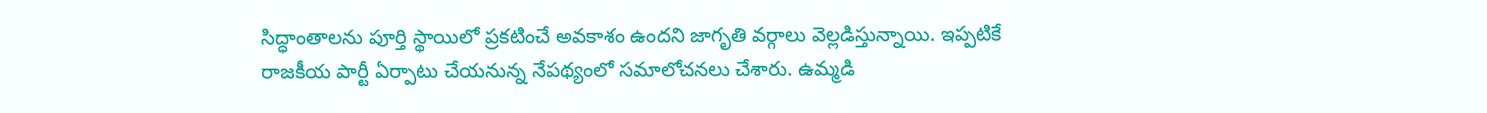సిద్ధాంతాలను పూర్తి స్థాయిలో ప్రకటించే అవకాశం ఉందని జాగృతి వర్గాలు వెల్లడిస్తున్నాయి. ఇప్పటికే రాజకీయ పార్టీ ఏర్పాటు చేయనున్న నేపథ్యంలో సమాలోచనలు చేశారు. ఉమ్మడి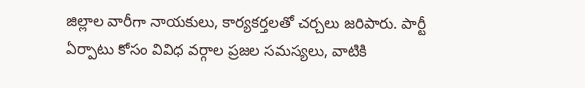జిల్లాల వారీగా నాయకులు, కార్యకర్తలతో చర్చలు జరిపారు. పార్టీ ఏర్పాటు కోసం వివిధ వర్గాల ప్రజల సమస్యలు, వాటికి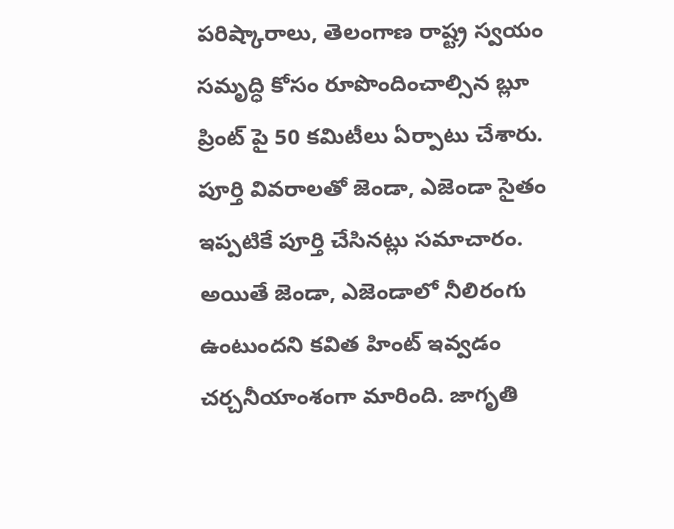పరిష్కారాలు, తెలంగాణ రాష్ట్ర స్వయం సమృద్ధి కోసం రూపొందించాల్సిన బ్లూ ప్రింట్ పై 50 కమిటీలు ఏర్పాటు చేశారు. పూర్తి వివరాలతో జెండా, ఎజెండా సైతం ఇప్పటికే పూర్తి చేసినట్లు సమాచారం. అయితే జెండా, ఎజెండాలో నీలిరంగు ఉంటుందని కవిత హింట్ ఇవ్వడం చర్చనీయాంశంగా మారింది. జాగృతి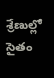శ్రేణుల్లో సైతం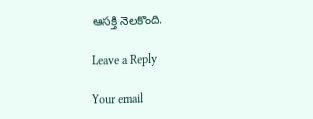ఆసక్తి నెలకొంది.

Leave a Reply

Your email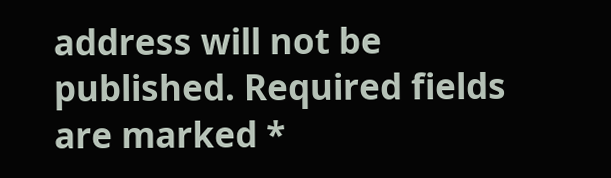address will not be published. Required fields are marked *